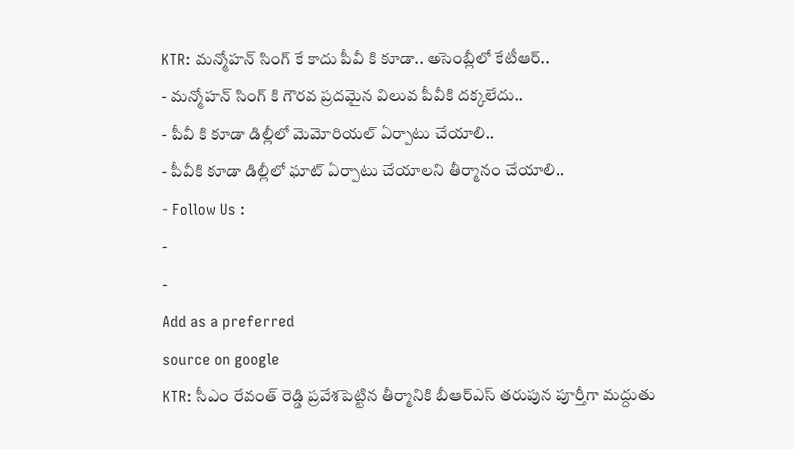KTR: మన్మోహన్ సింగ్ కే కాదు పీవీ కి కూడా.. అసెంబ్లీలో కేటీఆర్..
- మన్మోహన్ సింగ్ కి గౌరవ ప్రదమైన విలువ పీవీకి దక్కలేదు..
- పీవీ కి కూడా డిల్లీలో మెమోరియల్ ఏర్పాటు చేయాలి..
- పీవీకి కూడా డిల్లీలో ఘాట్ ఏర్పాటు చేయాలని తీర్మానం చేయాలి..
- Follow Us :
-
-
Add as a preferred
source on google
KTR: సీఎం రేవంత్ రెడ్డి ప్రవేశపెట్టిన తీర్మానికి బీఆర్ఎస్ తరుపున పూర్తీగా మద్దుతు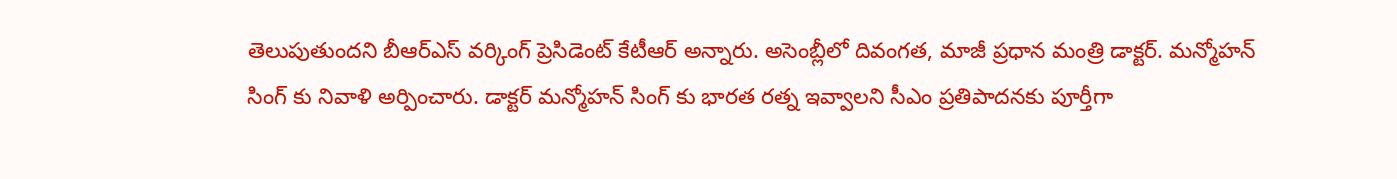తెలుపుతుందని బీఆర్ఎస్ వర్కింగ్ ప్రెసిడెంట్ కేటీఆర్ అన్నారు. అసెంబ్లీలో దివంగత, మాజీ ప్రధాన మంత్రి డాక్టర్. మన్మోహన్ సింగ్ కు నివాళి అర్పించారు. డాక్టర్ మన్మోహన్ సింగ్ కు భారత రత్న ఇవ్వాలని సీఎం ప్రతిపాదనకు పూర్తీగా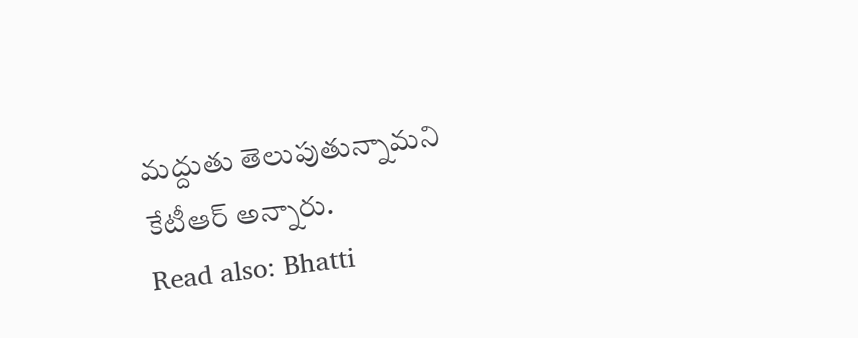మద్దుతు తెలుపుతున్నామని కేటీఆర్ అన్నారు.
Read also: Bhatti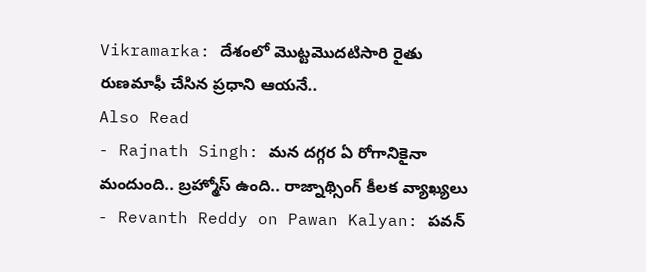Vikramarka: దేశంలో మొట్టమొదటిసారి రైతు రుణమాఫీ చేసిన ప్రధాని ఆయనే..
Also Read
- Rajnath Singh: మన దగ్గర ఏ రోగానికైనా మందుంది.. బ్రహ్మోస్ ఉంది.. రాజ్నాథ్సింగ్ కీలక వ్యాఖ్యలు
- Revanth Reddy on Pawan Kalyan: పవన్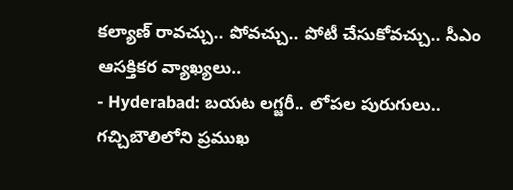కల్యాణ్ రావచ్చు.. పోవచ్చు.. పోటీ చేసుకోవచ్చు.. సీఎం ఆసక్తికర వ్యాఖ్యలు..
- Hyderabad: బయట లగ్జరీ.. లోపల పురుగులు.. గచ్చిబౌలిలోని ప్రముఖ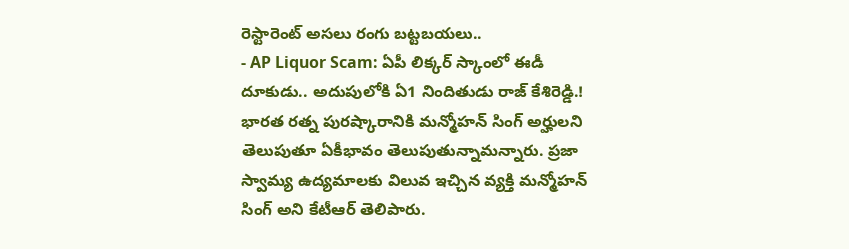రెస్టారెంట్ అసలు రంగు బట్టబయలు..
- AP Liquor Scam: ఏపీ లిక్కర్ స్కాంలో ఈడీ దూకుడు.. అదుపులోకి ఏ1 నిందితుడు రాజ్ కేశిరెడ్డి.!
భారత రత్న పురష్కారానికి మన్మోహన్ సింగ్ అర్హులని తెలుపుతూ ఏకీభావం తెలుపుతున్నామన్నారు. ప్రజా స్వామ్య ఉద్యమాలకు విలువ ఇచ్చిన వ్యక్తి మన్మోహన్ సింగ్ అని కేటీఆర్ తెలిపారు.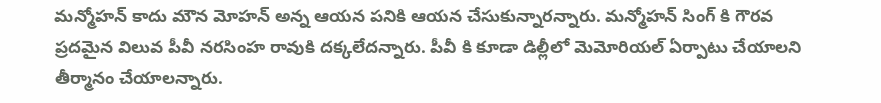మన్మోహన్ కాదు మౌన మోహన్ అన్న ఆయన పనికి ఆయన చేసుకున్నారన్నారు. మన్మోహన్ సింగ్ కి గౌరవ ప్రదమైన విలువ పీవీ నరసింహ రావుకి దక్కలేదన్నారు. పీవీ కి కూడా డిల్లీలో మెమోరియల్ ఏర్పాటు చేయాలని తీర్మానం చేయాలన్నారు.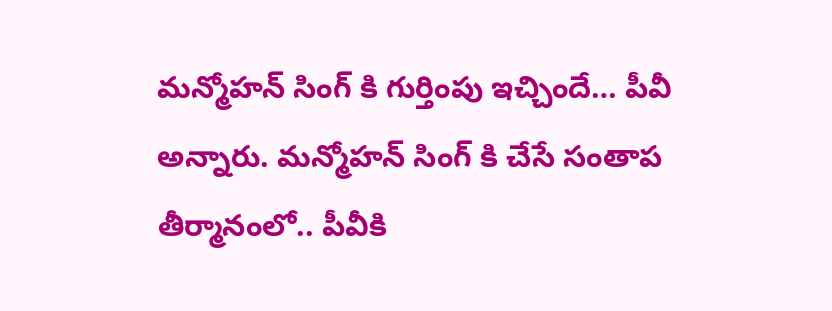మన్మోహన్ సింగ్ కి గుర్తింపు ఇచ్చిందే… పీవీ అన్నారు. మన్మోహన్ సింగ్ కి చేసే సంతాప తీర్మానంలో.. పీవీకి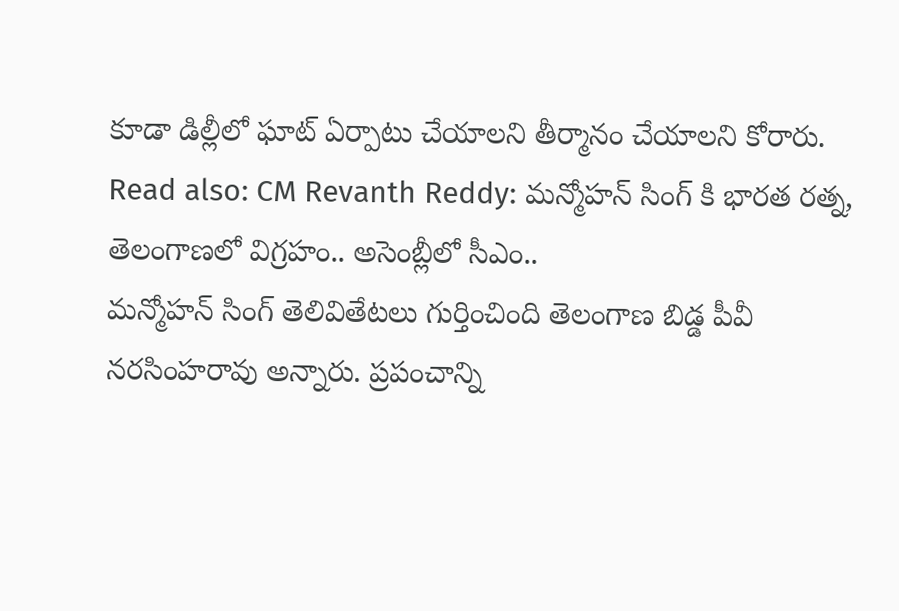కూడా డిల్లీలో ఘాట్ ఏర్పాటు చేయాలని తీర్మానం చేయాలని కోరారు.
Read also: CM Revanth Reddy: మన్మోహన్ సింగ్ కి భారత రత్న, తెలంగాణలో విగ్రహం.. అసెంబ్లీలో సీఎం..
మన్మోహన్ సింగ్ తెలివితేటలు గుర్తించింది తెలంగాణ బిడ్డ పీవీ నరసింహరావు అన్నారు. ప్రపంచాన్ని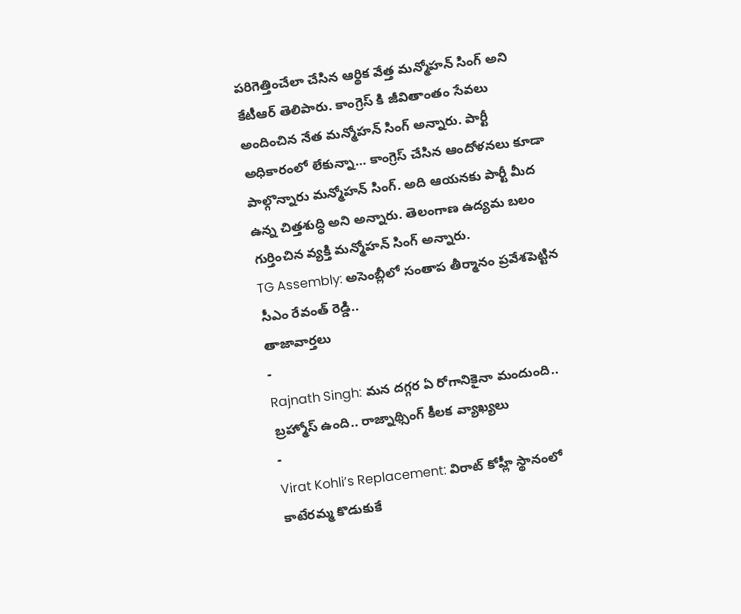పరిగెత్తించేలా చేసిన ఆర్థిక వేత్త మన్మోహన్ సింగ్ అని కేటీఆర్ తెలిపారు. కాంగ్రెస్ కి జీవితాంతం సేవలు అందించిన నేత మన్మోహన్ సింగ్ అన్నారు. పార్టీ అధికారంలో లేకున్నా… కాంగ్రెస్ చేసిన ఆందోళనలు కూడా పాల్గొన్నారు మన్మోహన్ సింగ్. అది ఆయనకు పార్టీ మీద ఉన్న చిత్తశుద్ధి అని అన్నారు. తెలంగాణ ఉద్యమ బలం గుర్తించిన వ్యక్తి మన్మోహన్ సింగ్ అన్నారు.
TG Assembly: అసెంబ్లీలో సంతాప తీర్మానం ప్రవేశపెట్టిన సీఎం రేవంత్ రెడ్డి..
తాజావార్తలు
-
Rajnath Singh: మన దగ్గర ఏ రోగానికైనా మందుంది.. బ్రహ్మోస్ ఉంది.. రాజ్నాథ్సింగ్ కీలక వ్యాఖ్యలు
-
Virat Kohli’s Replacement: విరాట్ కోహ్లీ స్థానంలో కాటేరమ్మ కొడుకుకే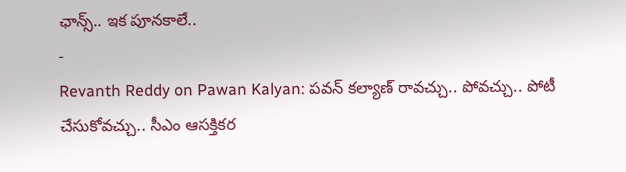ఛాన్స్.. ఇక పూనకాలే..
-
Revanth Reddy on Pawan Kalyan: పవన్ కల్యాణ్ రావచ్చు.. పోవచ్చు.. పోటీ చేసుకోవచ్చు.. సీఎం ఆసక్తికర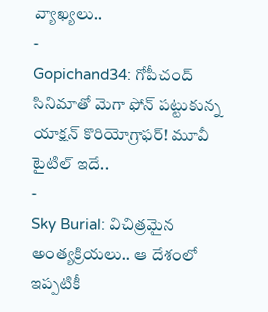వ్యాఖ్యలు..
-
Gopichand34: గోపీచంద్ సినిమాతో మెగా ఫోన్ పట్టుకున్న యాక్షన్ కొరియోగ్రాఫర్! మూవీ టైటిల్ ఇదే..
-
Sky Burial: విచిత్రమైన అంత్యక్రియలు.. ఆ దేశంలో ఇప్పటికీ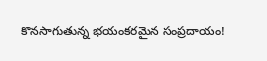కొనసాగుతున్న భయంకరమైన సంప్రదాయం!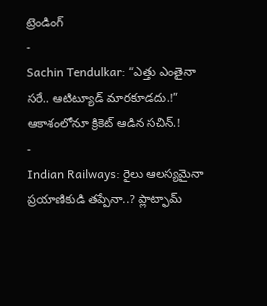ట్రెండింగ్
-
Sachin Tendulkar: “ఎత్తు ఎంతైనా సరే.. ఆటిట్యూడ్ మారకూడదు.!” ఆకాశంలోనూ క్రికెట్ ఆడిన సచిన్.!
-
Indian Railways: రైలు ఆలస్యమైనా ప్రయాణికుడి తప్పేనా..? ప్లాట్ఫామ్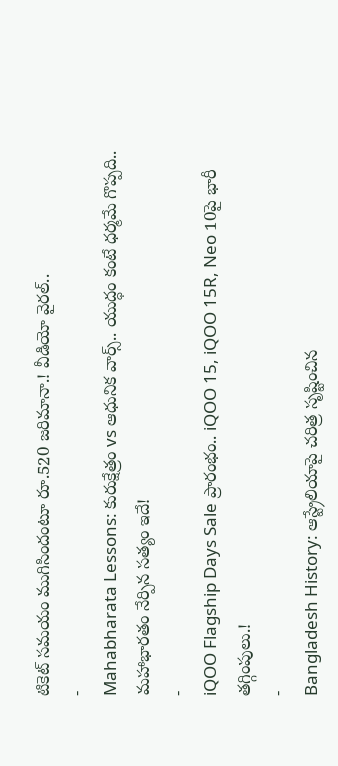టికెట్ సమయం ముగిసిందంటూ రూ.520 జరిమానా.! వీడియో వైరల్..
-
Mahabharata Lessons: కురుక్షేత్రం vs ఆధునిక వార్స్.. యుద్ధం కంటే ధర్మమే గొప్పది.. మహాభారతం నేర్పిన సత్యం ఇదే!
-
iQOO Flagship Days Sale ప్రారంభం.. iQOO 15, iQOO 15R, Neo 10పై భారీ తగ్గింపులు.!
-
Bangladesh History: ఆస్ట్రేలియాపై చరిత్ర సృష్టించిన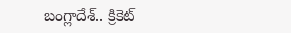బంగ్లాదేశ్.. క్రికెట్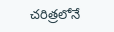చరిత్రలోనే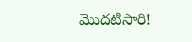మొదటిసారి!